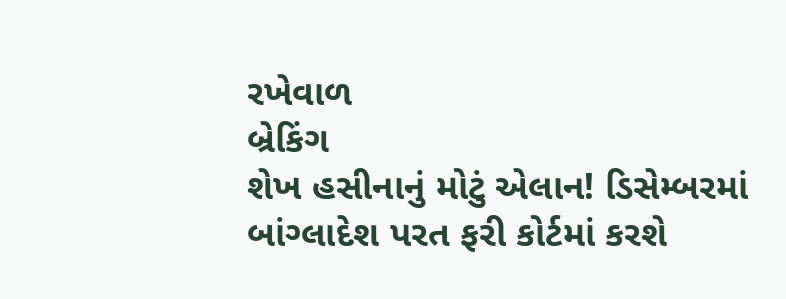રખેવાળ
બ્રેકિંગ
શેખ હસીનાનું મોટું એલાન! ડિસેમ્બરમાં બાંગ્લાદેશ પરત ફરી કોર્ટમાં કરશે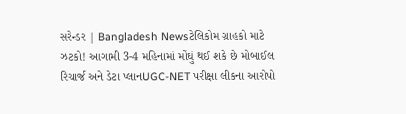સરેન્ડર | Bangladesh Newsટેલિકોમ ગ્રાહકો માટે ઝટકો! આગામી 3-4 મહિનામાં મોંઘું થઈ શકે છે મોબાઈલ રિચાર્જ અને ડેટા પ્લાનUGC-NET પરીક્ષા લીકના આરોપો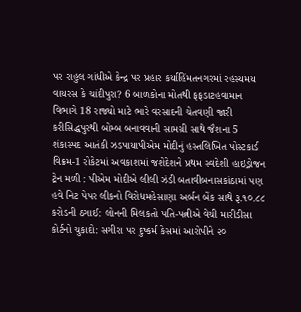પર રાહુલ ગાંધીએ કેન્દ્ર પર પ્રહાર કર્યાહિંમતનગરમાં રહસ્યમય વાયરસ કે ચાંદીપુરા? 6 બાળકોના મોતથી ફફડાટહવામાન વિભાગે 18 રાજ્યો માટે ભારે વરસાદની ચેતવણી જારી કરીસિદ્ધપુરથી બોમ્બ બનાવવાની સામગ્રી સાથે જૈશના 5 શંકાસ્પદ આતંકી ઝડપાયાપીએમ મોદીનું હસ્તલિખિત પોસ્ટકાર્ડ વિક્રમ-1 રોકેટમાં અવકાશમાં જશેદેશને પ્રથમ સ્વદેશી હાઇડ્રોજન ટ્રેન મળી : પીએમ મોદીએ લીલી ઝંડી બતાવીબનાસકાંઠામાં પણ હવે નિટ પેપર લીકનો વિરોધમહેસાણા અર્બન બેંક સાથે રૂ.૧૦.૮૮ કરોડની ઠગાઈ: લોનની મિલકતો પતિ-પત્નીએ વેચી મારીડીસા કોર્ટનો ચુકાદો: સગીરા પર દુષ્કર્મ કેસમાં આરોપીને ૨૦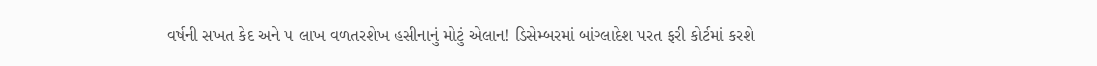વર્ષની સખત કેદ અને ૫ લાખ વળતરશેખ હસીનાનું મોટું એલાન! ડિસેમ્બરમાં બાંગ્લાદેશ પરત ફરી કોર્ટમાં કરશે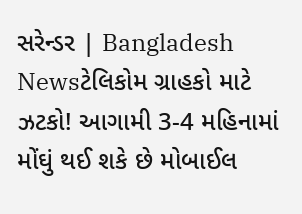સરેન્ડર | Bangladesh Newsટેલિકોમ ગ્રાહકો માટે ઝટકો! આગામી 3-4 મહિનામાં મોંઘું થઈ શકે છે મોબાઈલ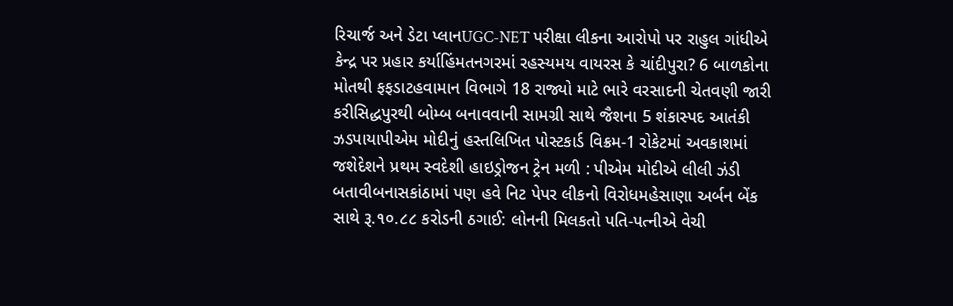રિચાર્જ અને ડેટા પ્લાનUGC-NET પરીક્ષા લીકના આરોપો પર રાહુલ ગાંધીએ કેન્દ્ર પર પ્રહાર કર્યાહિંમતનગરમાં રહસ્યમય વાયરસ કે ચાંદીપુરા? 6 બાળકોના મોતથી ફફડાટહવામાન વિભાગે 18 રાજ્યો માટે ભારે વરસાદની ચેતવણી જારી કરીસિદ્ધપુરથી બોમ્બ બનાવવાની સામગ્રી સાથે જૈશના 5 શંકાસ્પદ આતંકી ઝડપાયાપીએમ મોદીનું હસ્તલિખિત પોસ્ટકાર્ડ વિક્રમ-1 રોકેટમાં અવકાશમાં જશેદેશને પ્રથમ સ્વદેશી હાઇડ્રોજન ટ્રેન મળી : પીએમ મોદીએ લીલી ઝંડી બતાવીબનાસકાંઠામાં પણ હવે નિટ પેપર લીકનો વિરોધમહેસાણા અર્બન બેંક સાથે રૂ.૧૦.૮૮ કરોડની ઠગાઈ: લોનની મિલકતો પતિ-પત્નીએ વેચી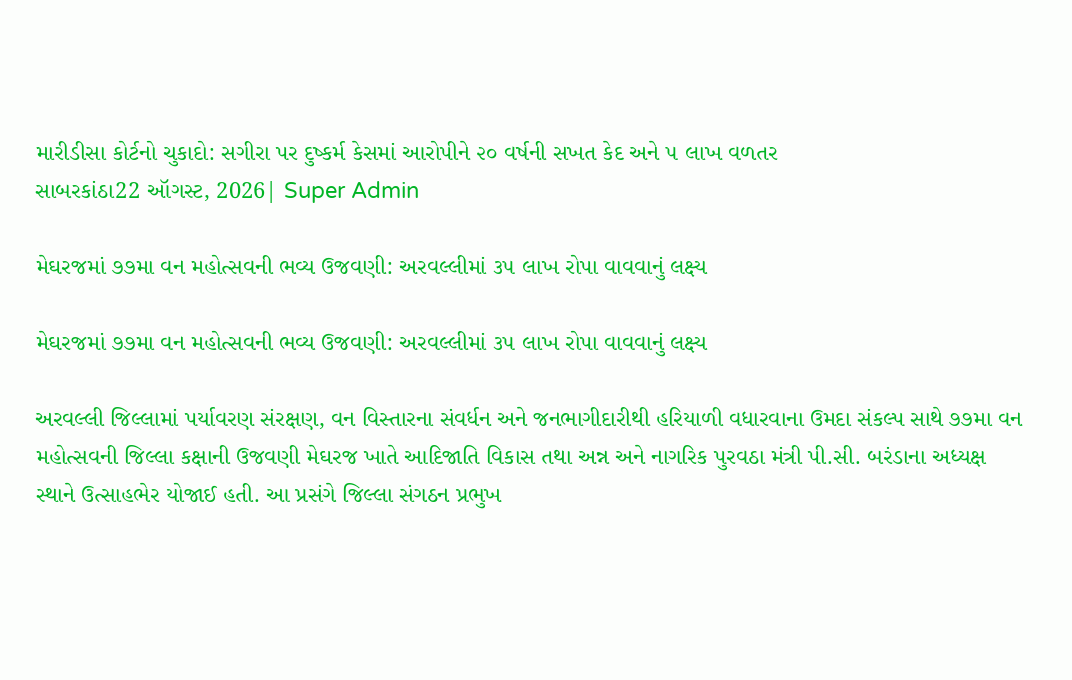મારીડીસા કોર્ટનો ચુકાદો: સગીરા પર દુષ્કર્મ કેસમાં આરોપીને ૨૦ વર્ષની સખત કેદ અને ૫ લાખ વળતર
સાબરકાંઠા22 ઑગસ્ટ, 2026| Super Admin

મેઘરજમાં ૭૭મા વન મહોત્સવની ભવ્ય ઉજવણી: અરવલ્લીમાં ૩૫ લાખ રોપા વાવવાનું લક્ષ્ય

મેઘરજમાં ૭૭મા વન મહોત્સવની ભવ્ય ઉજવણી: અરવલ્લીમાં ૩૫ લાખ રોપા વાવવાનું લક્ષ્ય

અરવલ્લી જિલ્લામાં પર્યાવરણ સંરક્ષણ, વન વિસ્તારના સંવર્ધન અને જનભાગીદારીથી હરિયાળી વધારવાના ઉમદા સંકલ્પ સાથે ૭૭મા વન મહોત્સવની જિલ્લા કક્ષાની ઉજવણી મેઘરજ ખાતે આદિજાતિ વિકાસ તથા અન્ન અને નાગરિક પુરવઠા મંત્રી પી.સી. બરંડાના અધ્યક્ષ સ્થાને ઉત્સાહભેર યોજાઈ હતી. આ પ્રસંગે જિલ્લા સંગઠન પ્રભુખ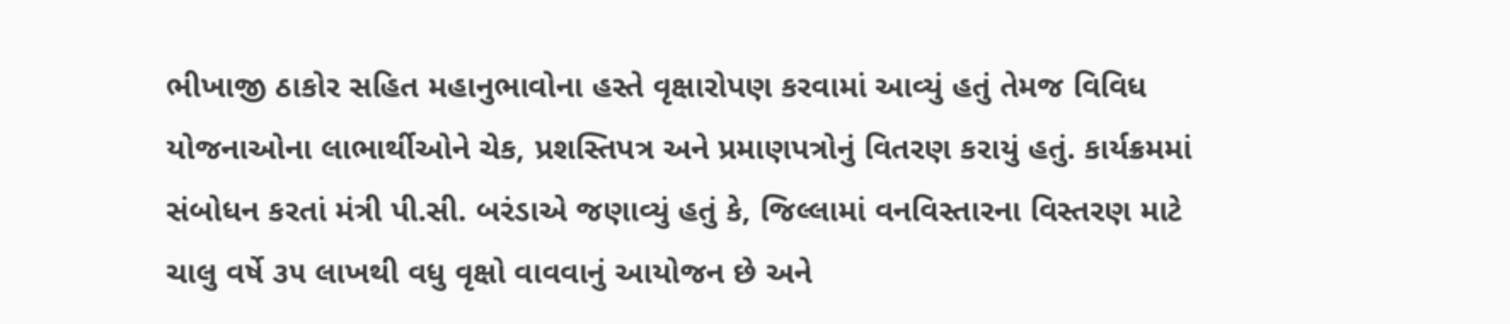ભીખાજી ઠાકોર સહિત મહાનુભાવોના હસ્તે વૃક્ષારોપણ કરવામાં આવ્યું હતું તેમજ વિવિધ યોજનાઓના લાભાર્થીઓને ચેક, પ્રશસ્તિપત્ર અને પ્રમાણપત્રોનું વિતરણ કરાયું હતું. કાર્યક્રમમાં સંબોધન કરતાં મંત્રી પી.સી. બરંડાએ જણાવ્યું હતું કે, જિલ્લામાં વનવિસ્તારના વિસ્તરણ માટે ચાલુ વર્ષે ૩૫ લાખથી વધુ વૃક્ષો વાવવાનું આયોજન છે અને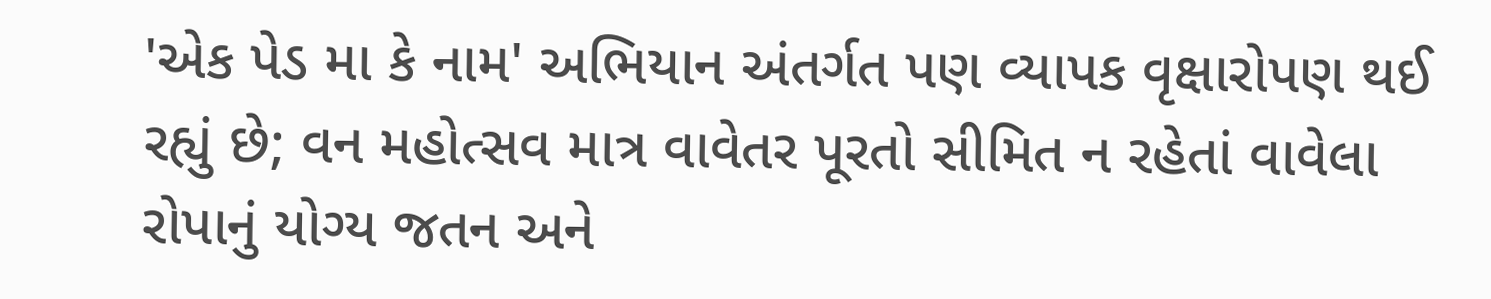'એક પેડ મા કે નામ' અભિયાન અંતર્ગત પણ વ્યાપક વૃક્ષારોપણ થઈ રહ્યું છે; વન મહોત્સવ માત્ર વાવેતર પૂરતો સીમિત ન રહેતાં વાવેલા રોપાનું યોગ્ય જતન અને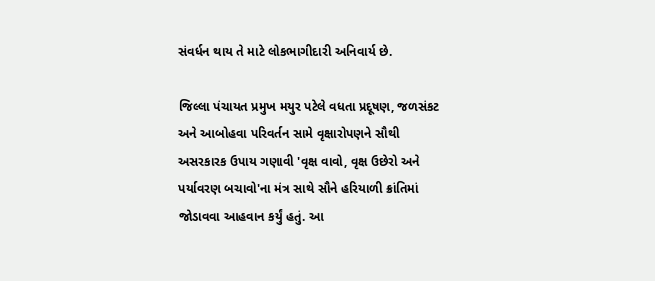સંવર્ધન થાય તે માટે લોકભાગીદારી અનિવાર્ય છે.

જિલ્લા પંચાયત પ્રમુખ મયુર પટેલે વધતા પ્રદૂષણ, જળસંકટ અને આબોહવા પરિવર્તન સામે વૃક્ષારોપણને સૌથી અસરકારક ઉપાય ગણાવી 'વૃક્ષ વાવો, વૃક્ષ ઉછેરો અને પર્યાવરણ બચાવો'ના મંત્ર સાથે સૌને હરિયાળી ક્રાંતિમાં જોડાવવા આહવાન કર્યું હતું. આ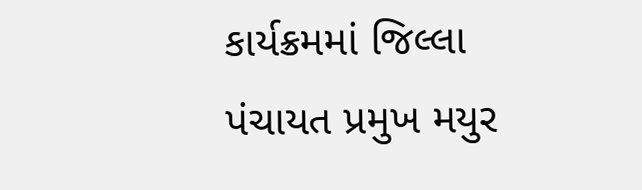કાર્યક્રમમાં જિલ્લા પંચાયત પ્રમુખ મયુર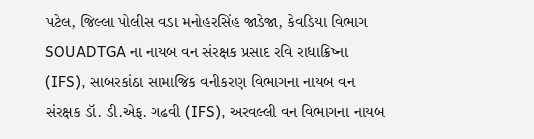પટેલ, જિલ્લા પોલીસ વડા મનોહરસિંહ જાડેજા, કેવડિયા વિભાગ SOUADTGA ના નાયબ વન સંરક્ષક પ્રસાદ રવિ રાધાક્રિષ્ના (IFS), સાબરકાંઠા સામાજિક વનીકરણ વિભાગના નાયબ વન સંરક્ષક ડૉ. ડી.એફ. ગઢવી (IFS), અરવલ્લી વન વિભાગના નાયબ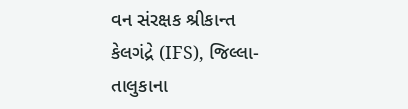વન સંરક્ષક શ્રીકાન્ત કેલગંદ્રે (IFS), જિલ્લા-તાલુકાના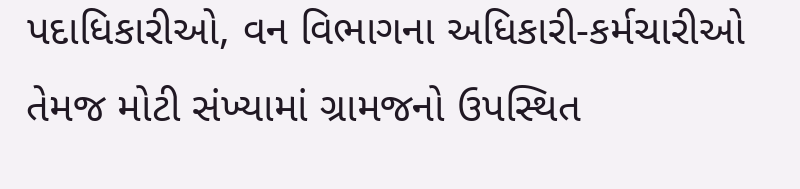પદાધિકારીઓ, વન વિભાગના અધિકારી-કર્મચારીઓ તેમજ મોટી સંખ્યામાં ગ્રામજનો ઉપસ્થિત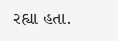રહ્યા હતા.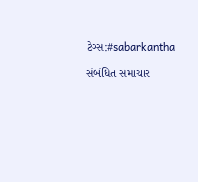ટેગ્સ:#sabarkantha

સંબંધિત સમાચાર